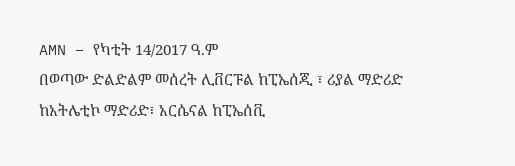AMN – የካቲት 14/2017 ዓ.ም
በወጣው ድልድልም መሰረት ሊቨርፑል ከፒኤሰጂ ፣ ሪያል ማድሪድ ከአትሌቲኮ ማድሪድ፣ አርሴናል ከፒኤሰቪ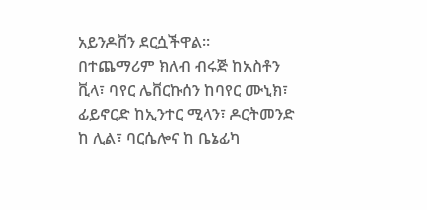አይንዶቨን ደርሷችዋል።
በተጨማሪም ክለብ ብሩጅ ከአስቶን ቪላ፣ ባየር ሌቨርኩሰን ከባየር ሙኒክ፣ ፊይኖርድ ከኢንተር ሚላን፣ ዶርትመንድ ከ ሊል፣ ባርሴሎና ከ ቤኔፊካ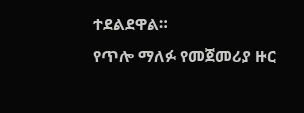ተደልደዋል።
የጥሎ ማለፉ የመጀመሪያ ዙር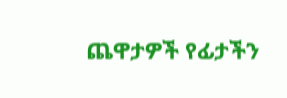ጨዋታዎች የፊታችን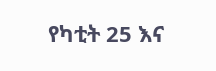የካቲት 25 እና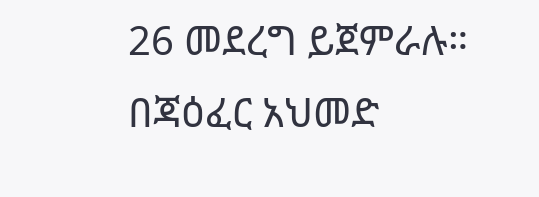26 መደረግ ይጀምራሉ።
በጃዕፈር አህመድ